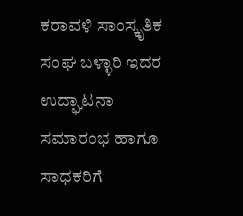ಕರಾವಳಿ ಸಾಂಸ್ಕೃತಿಕ ಸಂಘ ಬಳ್ಳಾರಿ ಇದರ ಉದ್ಘಾಟನಾ ಸಮಾರಂಭ ಹಾಗೂ ಸಾಧಕರಿಗೆ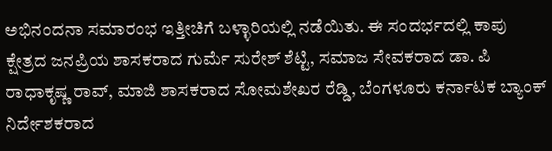ಅಭಿನಂದನಾ ಸಮಾರಂಭ ಇತ್ತೀಚಿಗೆ ಬಳ್ಳಾರಿಯಲ್ಲಿ ನಡೆಯಿತು. ಈ ಸಂದರ್ಭದಲ್ಲಿ ಕಾಪು ಕ್ಷೇತ್ರದ ಜನಪ್ರಿಯ ಶಾಸಕರಾದ ಗುರ್ಮೆ ಸುರೇಶ್ ಶೆಟ್ಟಿ, ಸಮಾಜ ಸೇವಕರಾದ ಡಾ. ಪಿ ರಾಧಾಕೃಷ್ಣ ರಾವ್, ಮಾಜಿ ಶಾಸಕರಾದ ಸೋಮಶೇಖರ ರೆಡ್ಡಿ, ಬೆಂಗಳೂರು ಕರ್ನಾಟಕ ಬ್ಯಾಂಕ್ ನಿರ್ದೇಶಕರಾದ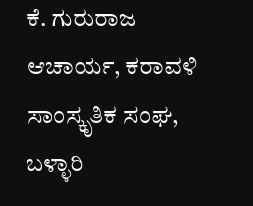ಕೆ. ಗುರುರಾಜ ಆಚಾರ್ಯ, ಕರಾವಳಿ ಸಾಂಸ್ಕೃತಿಕ ಸಂಘ, ಬಳ್ಳಾರಿ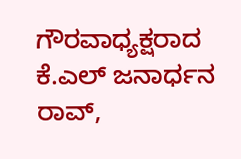ಗೌರವಾಧ್ಯಕ್ಷರಾದ ಕೆ.ಎಲ್ ಜನಾರ್ಧನ ರಾವ್,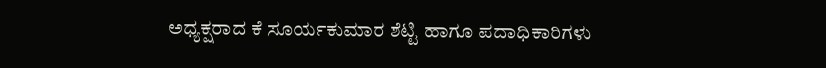ಅಧ್ಯಕ್ಷರಾದ ಕೆ ಸೂರ್ಯಕುಮಾರ ಶೆಟ್ಟಿ ಹಾಗೂ ಪದಾಧಿಕಾರಿಗಳು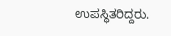ಉಪಸ್ಥಿತರಿದ್ದರು.